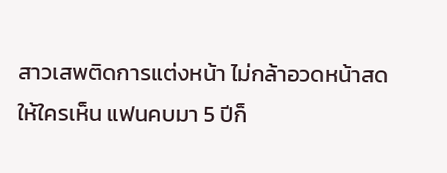สาวเสพติดการแต่งหน้า ไม่กล้าอวดหน้าสดให้ใครเห็น แฟนคบมา 5 ปีก็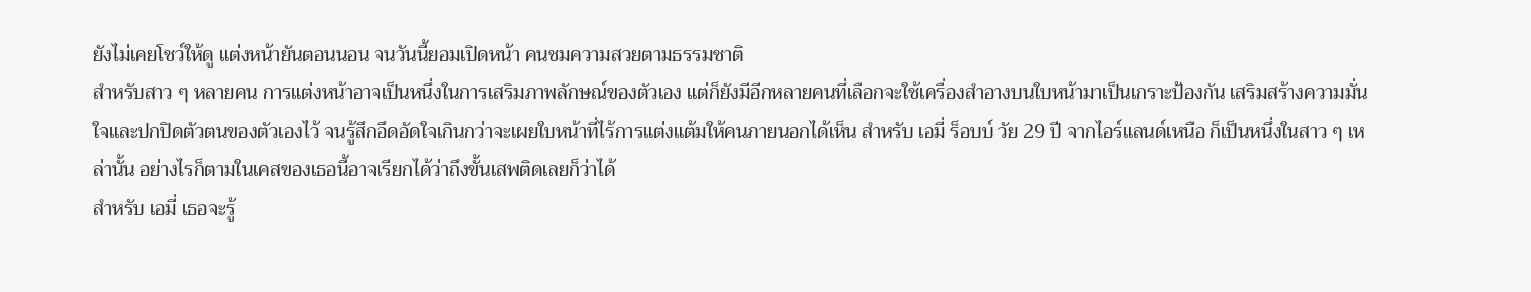ยังไม่เคยโชว์ให้ดู แต่งหน้ายันตอนนอน จนวันนี้ยอมเปิดหน้า คนชมความสวยตามธรรมชาติ
สำหรับสาว ๆ หลายคน การแต่งหน้าอาจเป็นหนึ่งในการเสริมภาพลักษณ์ของตัวเอง แต่ก็ยังมีอีกหลายคนที่เลือกจะใช้เครื่องสำอางบนใบหน้ามาเป็นเกราะป้องกัน เสริมสร้างความมั่นใจและปกปิดตัวตนของตัวเองไว้ จนรู้สึกอึดอัดใจเกินกว่าจะเผยใบหน้าที่ไร้การแต่งแต้มให้คนภายนอกได้เห็น สำหรับ เอมี่ ร็อบบ์ วัย 29 ปี จากไอร์แลนด์เหนือ ก็เป็นหนึ่งในสาว ๆ เหล่านั้น อย่างไรก็ตามในเคสของเธอนี้อาจเรียกได้ว่าถึงขั้นเสพติดเลยก็ว่าได้
สำหรับ เอมี่ เธอจะรู้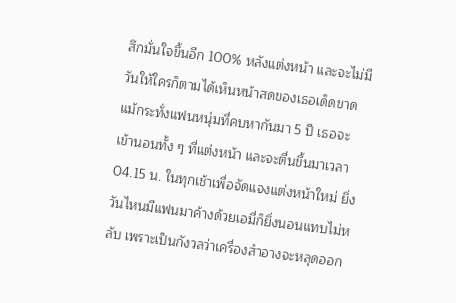สึกมั่นใจขึ้นอีก 100% หลังแต่งหน้า และจะไม่มีวันให้ใครก็ตามได้เห็นหน้าสดของเธอเด็ดขาด แม้กระทั่งแฟนหนุ่มที่คบหากันมา 5 ปี เธอจะเข้านอนทั้ง ๆ ที่แต่งหน้า และจะตื่นขึ้นมาเวลา 04.15 น. ในทุกเช้าเพื่อจัดแจงแต่งหน้าใหม่ ยิ่งวันไหนมีแฟนมาค้างด้วยเอมี่ก็ยิ่งนอนแทบไม่หลับ เพราะเป็นกังวลว่าเครื่องสำอางจะหลุดออก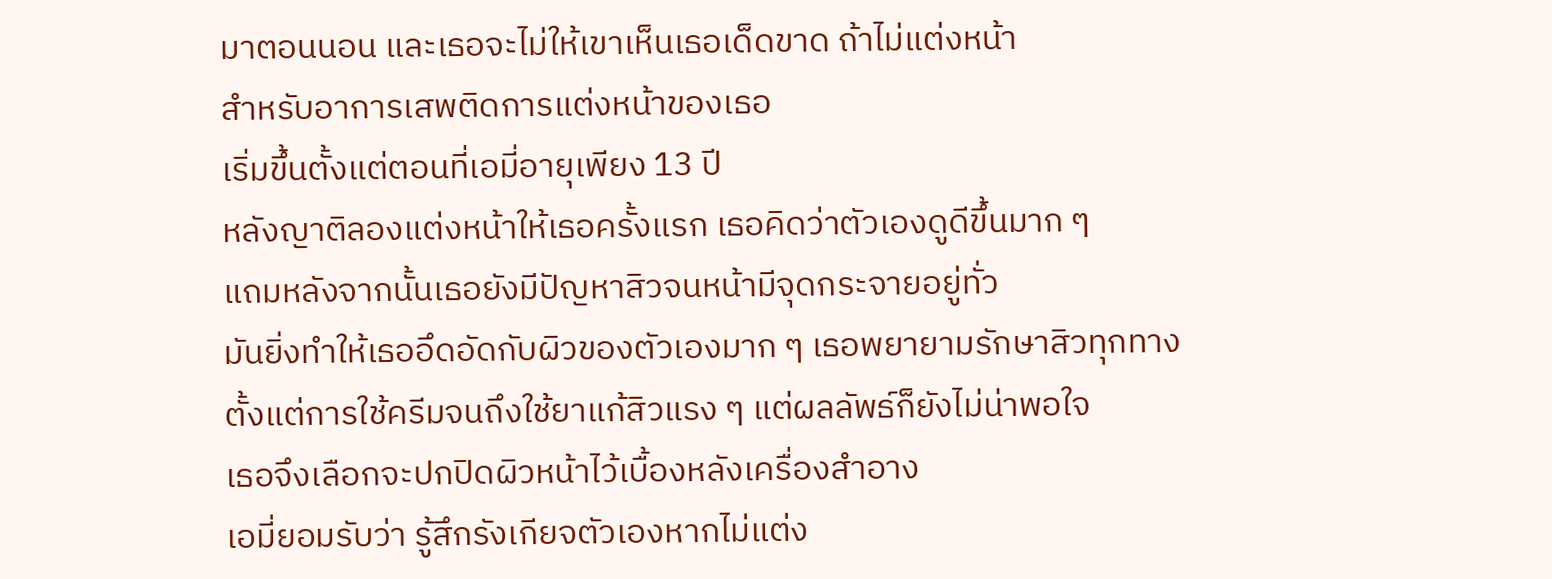มาตอนนอน และเธอจะไม่ให้เขาเห็นเธอเด็ดขาด ถ้าไม่แต่งหน้า
สำหรับอาการเสพติดการแต่งหน้าของเธอ
เริ่มขึ้นตั้งแต่ตอนที่เอมี่อายุเพียง 13 ปี
หลังญาติลองแต่งหน้าให้เธอครั้งแรก เธอคิดว่าตัวเองดูดีขึ้นมาก ๆ
แถมหลังจากนั้นเธอยังมีปัญหาสิวจนหน้ามีจุดกระจายอยู่ทั่ว
มันยิ่งทำให้เธออึดอัดกับผิวของตัวเองมาก ๆ เธอพยายามรักษาสิวทุกทาง
ตั้งแต่การใช้ครีมจนถึงใช้ยาแก้สิวแรง ๆ แต่ผลลัพธ์ก็ยังไม่น่าพอใจ
เธอจึงเลือกจะปกปิดผิวหน้าไว้เบื้องหลังเครื่องสำอาง
เอมี่ยอมรับว่า รู้สึกรังเกียจตัวเองหากไม่แต่ง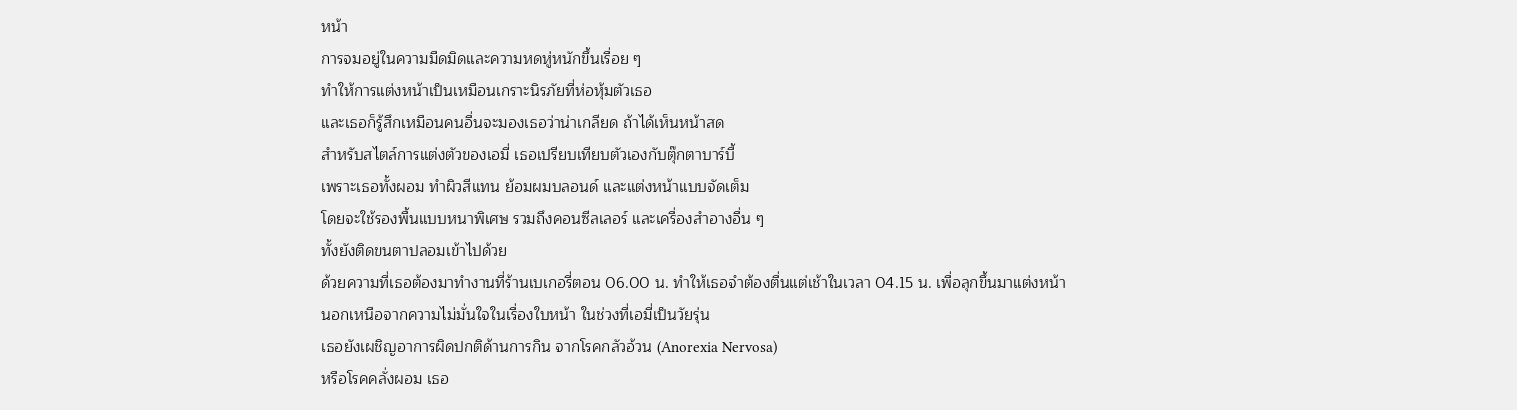หน้า
การจมอยู่ในความมืดมิดและความหดหู่หนักขึ้นเรื่อย ๆ
ทำให้การแต่งหน้าเป็นเหมือนเกราะนิรภัยที่ห่อหุ้มตัวเธอ
และเธอก็รู้สึกเหมือนคนอื่นจะมองเธอว่าน่าเกลียด ถ้าได้เห็นหน้าสด
สำหรับสไตล์การแต่งตัวของเอมี่ เธอเปรียบเทียบตัวเองกับตุ๊กตาบาร์บี้
เพราะเธอทั้งผอม ทำผิวสีแทน ย้อมผมบลอนด์ และแต่งหน้าแบบจัดเต็ม
โดยจะใช้รองพื้นแบบหนาพิเศษ รวมถึงคอนซีลเลอร์ และเครื่องสำอางอื่น ๆ
ทั้งยังติดขนตาปลอมเข้าไปด้วย
ด้วยความที่เธอต้องมาทำงานที่ร้านเบเกอรี่ตอน 06.00 น. ทำให้เธอจำต้องตื่นแต่เช้าในเวลา 04.15 น. เพื่อลุกขึ้นมาแต่งหน้า
นอกเหนือจากความไม่มั่นใจในเรื่องใบหน้า ในช่วงที่เอมี่เป็นวัยรุ่น
เธอยังเผชิญอาการผิดปกติด้านการกิน จากโรคกลัวอ้วน (Anorexia Nervosa)
หรือโรคคลั่งผอม เธอ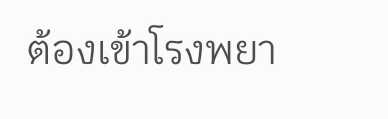ต้องเข้าโรงพยา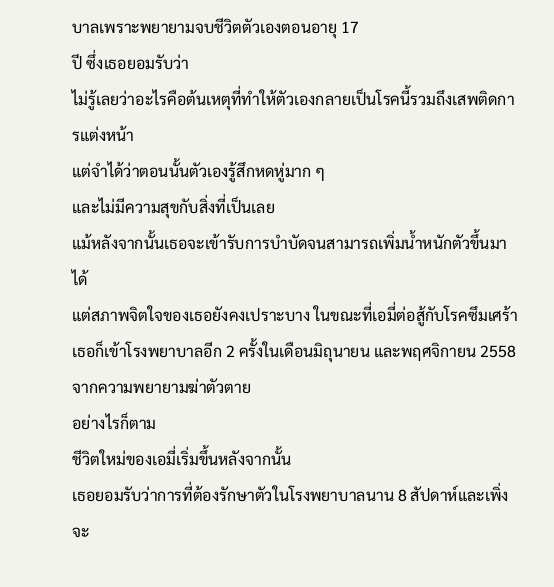บาลเพราะพยายามจบชีวิตตัวเองตอนอายุ 17
ปี ซึ่งเธอยอมรับว่า
ไม่รู้เลยว่าอะไรคือต้นเหตุที่ทำให้ตัวเองกลายเป็นโรคนี้รวมถึงเสพติดการแต่งหน้า
แต่จำได้ว่าตอนนั้นตัวเองรู้สึกหดหู่มาก ๆ
และไม่มีความสุขกับสิ่งที่เป็นเลย
แม้หลังจากนั้นเธอจะเข้ารับการบำบัดจนสามารถเพิ่มน้ำหนักตัวขึ้นมาได้
แต่สภาพจิตใจของเธอยังคงเปราะบาง ในขณะที่เอมี่ต่อสู้กับโรคซึมเศร้า
เธอก็เข้าโรงพยาบาลอีก 2 ครั้งในเดือนมิถุนายน และพฤศจิกายน 2558
จากความพยายามฆ่าตัวตาย
อย่างไรก็ตาม
ชีวิตใหม่ของเอมี่เริ่มขึ้นหลังจากนั้น
เธอยอมรับว่าการที่ต้องรักษาตัวในโรงพยาบาลนาน 8 สัปดาห์และเพิ่งจะ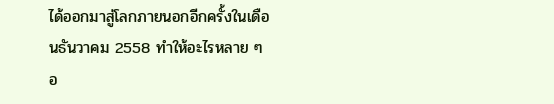ได้ออกมาสู่โลกภายนอกอีกครั้งในเดือนธันวาคม 2558 ทำให้อะไรหลาย ๆ
อ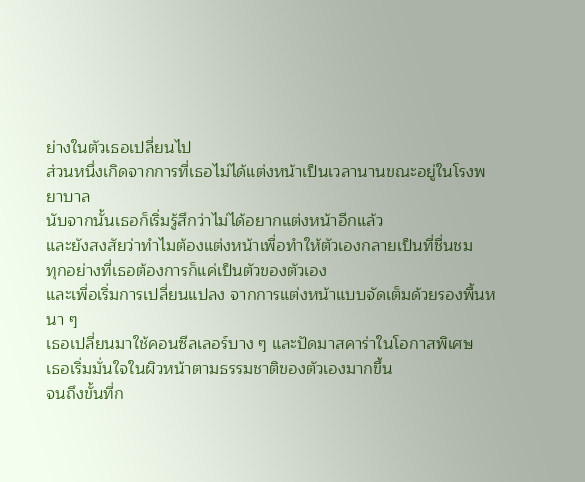ย่างในตัวเธอเปลี่ยนไป
ส่วนหนึ่งเกิดจากการที่เธอไม่ได้แต่งหน้าเป็นเวลานานขณะอยู่ในโรงพยาบาล
นับจากนั้นเธอก็เริ่มรู้สึกว่าไม่ได้อยากแต่งหน้าอีกแล้ว
และยังสงสัยว่าทำไมต้องแต่งหน้าเพื่อทำให้ตัวเองกลายเป็นที่ชื่นชม
ทุกอย่างที่เธอต้องการก็แค่เป็นตัวของตัวเอง
และเพื่อเริ่มการเปลี่ยนแปลง จากการแต่งหน้าแบบจัดเต็มด้วยรองพื้นหนา ๆ
เธอเปลี่ยนมาใช้คอนซีลเลอร์บาง ๆ และปัดมาสคาร่าในโอกาสพิเศษ
เธอเริ่มมั่นใจในผิวหน้าตามธรรมชาติของตัวเองมากขึ้น
จนถึงขั้นที่ก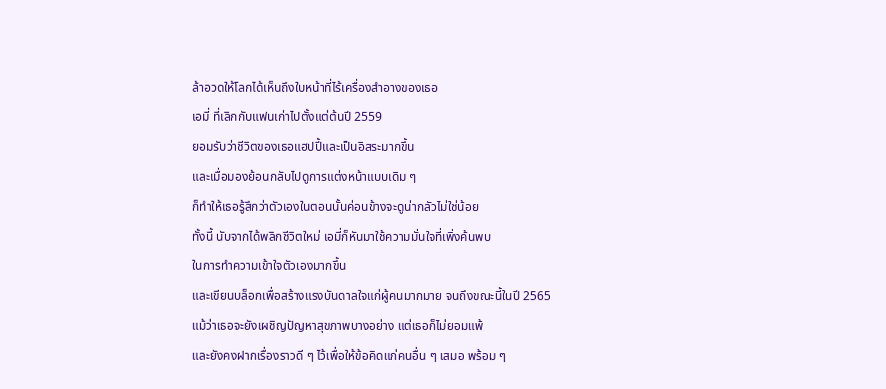ล้าอวดให้โลกได้เห็นถึงใบหน้าที่ไร้เครื่องสำอางของเธอ
เอมี่ ที่เลิกกับแฟนเก่าไปตั้งแต่ต้นปี 2559
ยอมรับว่าชีวิตของเธอแฮปปี้และเป็นอิสระมากขึ้น
และเมื่อมองย้อนกลับไปดูการแต่งหน้าแบบเดิม ๆ
ก็ทำให้เธอรู้สึกว่าตัวเองในตอนนั้นค่อนข้างจะดูน่ากลัวไม่ใช่น้อย
ทั้งนี้ นับจากได้พลิกชีวิตใหม่ เอมี่ก็หันมาใช้ความมั่นใจที่เพิ่งค้นพบ
ในการทำความเข้าใจตัวเองมากขึ้น
และเขียนบล็อกเพื่อสร้างแรงบันดาลใจแก่ผู้คนมากมาย จนถึงขณะนี้ในปี 2565
แม้ว่าเธอจะยังเผชิญปัญหาสุขภาพบางอย่าง แต่เธอก็ไม่ยอมแพ้
และยังคงฝากเรื่องราวดี ๆ ไว้เพื่อให้ข้อคิดแก่คนอื่น ๆ เสมอ พร้อม ๆ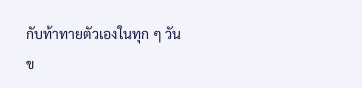กับท้าทายตัวเองในทุก ๆ วัน
ข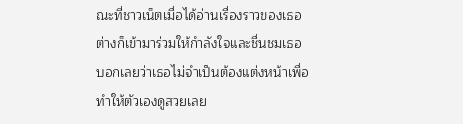ณะที่ชาวเน็ตเมื่อได้อ่านเรื่องราวของเธอ
ต่างก็เข้ามาร่วมให้กำลังใจและชื่นชมเธอ
บอกเลยว่าเธอไม่จำเป็นต้องแต่งหน้าเพื่อทำให้ตัวเองดูสวยเลย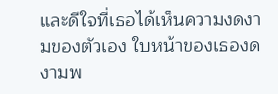และดีใจที่เธอได้เห็นความงดงามของตัวเอง ใบหน้าของเธองดงามพ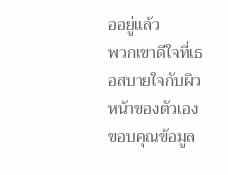ออยู่แล้ว
พวกเขาดีใจที่เธอสบายใจกับผิวหน้าของตัวเอง
ขอบคุณข้อมูล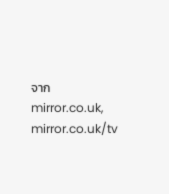จาก mirror.co.uk, mirror.co.uk/tv